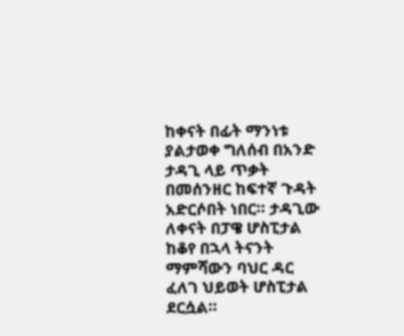ከቀናት በፊት ማንነቱ ያልታወቀ ግለሰብ በአንድ ታዳጊ ላይ ጥቃት በመሰንዘር ከፍተኛ ጉዳት አድርሶበት ነበር። ታዳጊው ለቀናት በፓዌ ሆስፒታል ከቆየ በኋላ ትናንት ማምሻውን ባህር ዳር ፈለገ ህይወት ሆስፒታል ደርሷል።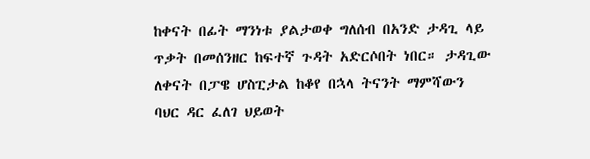ከቀናት በፊት ማንነቱ ያልታወቀ ግለሰብ በአንድ ታዳጊ ላይ ጥቃት በመሰንዘር ከፍተኛ ጉዳት አድርሶበት ነበር። ታዳጊው ለቀናት በፓዌ ሆስፒታል ከቆየ በኋላ ትናንት ማምሻውን ባህር ዳር ፈለገ ህይወት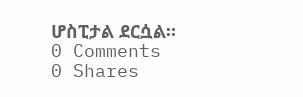ሆስፒታል ደርሷል።
0 Comments
0 Shares